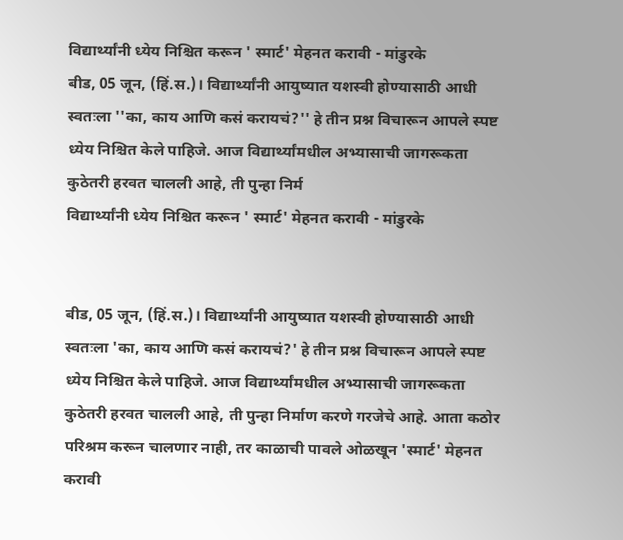विद्यार्थ्यांनी ध्येय निश्चित करून ' स्मार्ट' मेहनत करावी - मांडुरके
बीड, 05 जून, (हिं.स.)। विद्यार्थ्यांनी आयुष्यात यशस्वी होण्यासाठी आधी स्वतःला ''का, काय आणि कसं करायचं?'' हे तीन प्रश्न विचारून आपले स्पष्ट ध्येय निश्चित केले पाहिजे. आज विद्यार्थ्यांमधील अभ्यासाची जागरूकता कुठेतरी हरवत चालली आहे, ती पुन्हा निर्म
विद्यार्थ्यांनी ध्येय निश्चित करून ' स्मार्ट' मेहनत करावी - मांडुरके


बीड, 05 जून, (हिं.स.)। विद्यार्थ्यांनी आयुष्यात यशस्वी होण्यासाठी आधी स्वतःला 'का, काय आणि कसं करायचं?' हे तीन प्रश्न विचारून आपले स्पष्ट ध्येय निश्चित केले पाहिजे. आज विद्यार्थ्यांमधील अभ्यासाची जागरूकता कुठेतरी हरवत चालली आहे, ती पुन्हा निर्माण करणे गरजेचे आहे. आता कठोर परिश्रम करून चालणार नाही, तर काळाची पावले ओळखून 'स्मार्ट' मेहनत करावी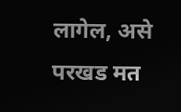लागेल, असे परखड मत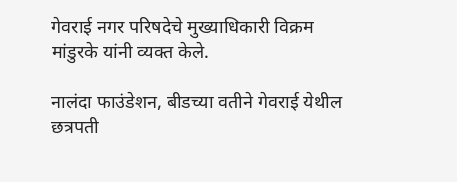गेवराई नगर परिषदेचे मुख्याधिकारी विक्रम मांडुरके यांनी व्यक्त केले.

नालंदा फाउंडेशन, बीडच्या वतीने गेवराई येथील छत्रपती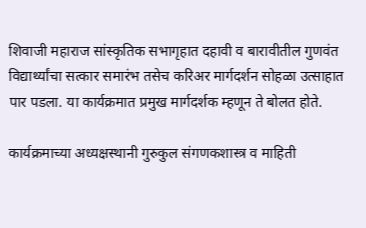शिवाजी महाराज सांस्कृतिक सभागृहात दहावी व बारावीतील गुणवंत विद्यार्थ्यांचा सत्कार समारंभ तसेच करिअर मार्गदर्शन सोहळा उत्साहात पार पडला. या कार्यक्रमात प्रमुख मार्गदर्शक म्हणून ते बोलत होते.

कार्यक्रमाच्या अध्यक्षस्थानी गुरुकुल संगणकशास्त्र व माहिती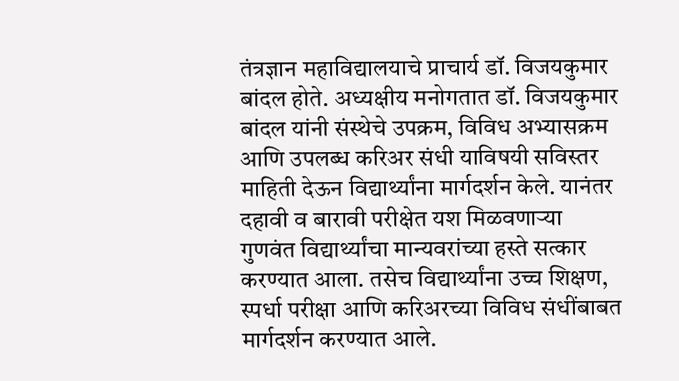तंत्रज्ञान महाविद्यालयाचे प्राचार्य डॉ. विजयकुमार बांदल होते. अध्यक्षीय मनोगतात डॉ. विजयकुमार बांदल यांनी संस्थेचे उपक्रम, विविध अभ्यासक्रम आणि उपलब्ध करिअर संधी याविषयी सविस्तर माहिती देऊन विद्यार्थ्यांना मार्गदर्शन केले. यानंतर दहावी व बारावी परीक्षेत यश मिळवणाऱ्या गुणवंत विद्यार्थ्यांचा मान्यवरांच्या हस्ते सत्कार करण्यात आला. तसेच विद्यार्थ्यांना उच्च शिक्षण, स्पर्धा परीक्षा आणि करिअरच्या विविध संधींबाबत मार्गदर्शन करण्यात आले.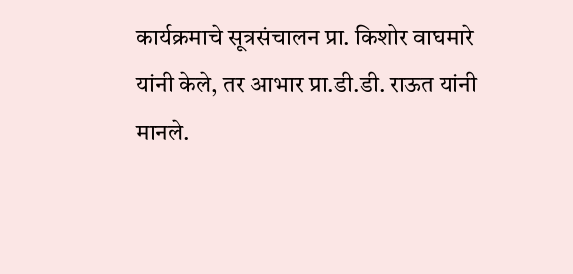कार्यक्रमाचे सूत्रसंचालन प्रा. किशोर वाघमारे यांनी केले, तर आभार प्रा.डी.डी. राऊत यांनी मानले.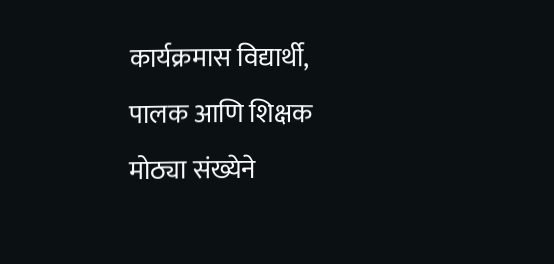कार्यक्रमास विद्यार्थी, पालक आणि शिक्षक मोठ्या संख्येने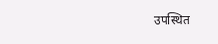उपस्थित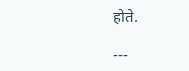होते.

---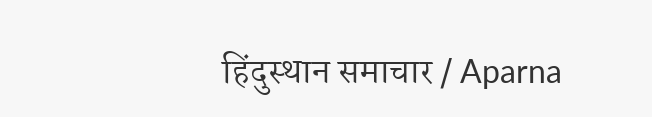हिंदुस्थान समाचार / Aparna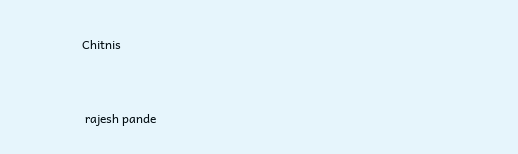Chitnis


 rajesh pande